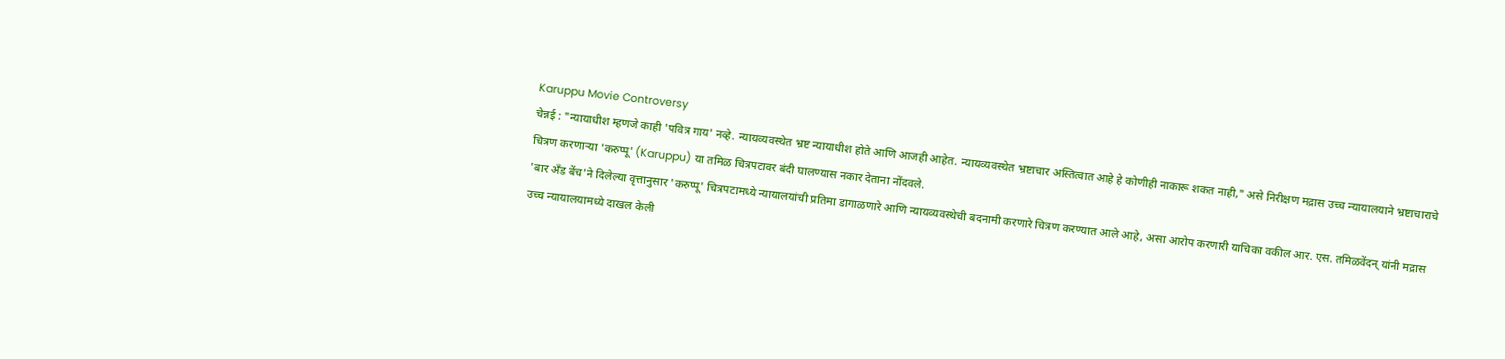Karuppu Movie Controversy
चेन्नई : "न्यायाधीश म्हणजे काही 'पवित्र गाय' नव्हे. न्यायव्यवस्थेत भ्रष्ट न्यायाधीश होते आणि आजही आहेत. न्यायव्यवस्थेत भ्रष्टाचार अस्तित्वात आहे हे कोणीही नाकारू शकत नाही," असे निरीक्षण मद्रास उच्च न्यायालयाने भ्रष्टाचाराचे चित्रण करणाऱ्या 'करुप्पू' (Karuppu) या तमिळ चित्रपटावर बंदी घालण्यास नकार देताना नोंदवले.
'बार अँड बेंच'ने दिलेल्या वृत्तानुसार 'करुप्पू' चित्रपटामध्ये न्यायालयांची प्रतिमा डागाळणारे आणि न्यायव्यवस्थेची बदनामी करणारे चित्रण करण्यात आले आहे, असा आरोप करणारी याचिका वकील आर. एस. तमिळवेंदन् यांनी मद्रास उच्च न्यायालयामध्ये दाखल केली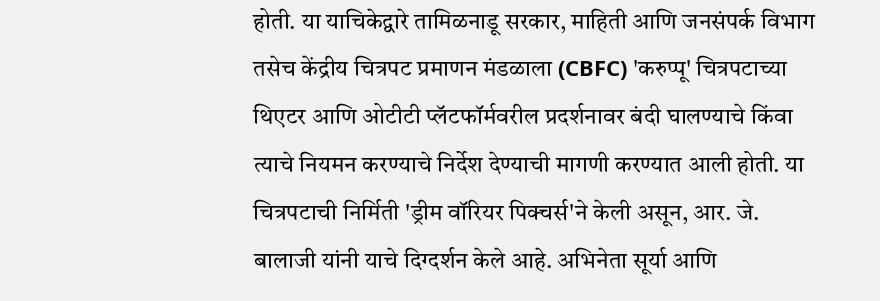होती. या याचिकेद्वारे तामिळनाडू सरकार, माहिती आणि जनसंपर्क विभाग तसेच केंद्रीय चित्रपट प्रमाणन मंडळाला (CBFC) 'करुप्पू' चित्रपटाच्या थिएटर आणि ओटीटी प्लॅटफॉर्मवरील प्रदर्शनावर बंदी घालण्याचे किंवा त्याचे नियमन करण्याचे निर्देश देण्याची मागणी करण्यात आली होती. या चित्रपटाची निर्मिती 'ड्रीम वॉरियर पिक्चर्स'ने केली असून, आर. जे. बालाजी यांनी याचे दिग्दर्शन केले आहे. अभिनेता सूर्या आणि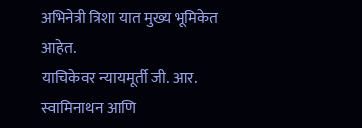अभिनेत्री त्रिशा यात मुख्य भूमिकेत आहेत.
याचिकेवर न्यायमूर्ती जी. आर. स्वामिनाथन आणि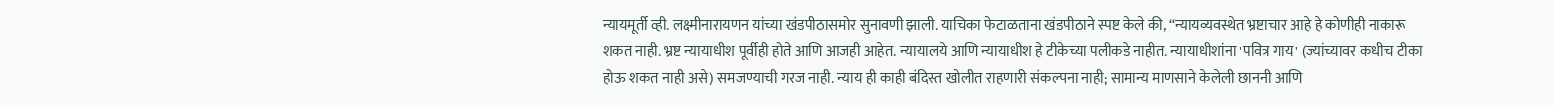न्यायमूर्ती व्ही. लक्ष्मीनारायणन यांच्या खंडपीठासमोर सुनावणी झाली. याचिका फेटाळताना खंडपीठाने स्पष्ट केले की, “न्यायव्यवस्थेत भ्रष्टाचार आहे हे कोणीही नाकारू शकत नाही. भ्रष्ट न्यायाधीश पूर्वीही होते आणि आजही आहेत. न्यायालये आणि न्यायाधीश हे टीकेच्या पलीकडे नाहीत. न्यायाधीशांना 'पवित्र गाय' (ज्यांच्यावर कधीच टीका होऊ शकत नाही असे) समजण्याची गरज नाही. न्याय ही काही बंदिस्त खोलीत राहणारी संकल्पना नाही; सामान्य माणसाने केलेली छाननी आणि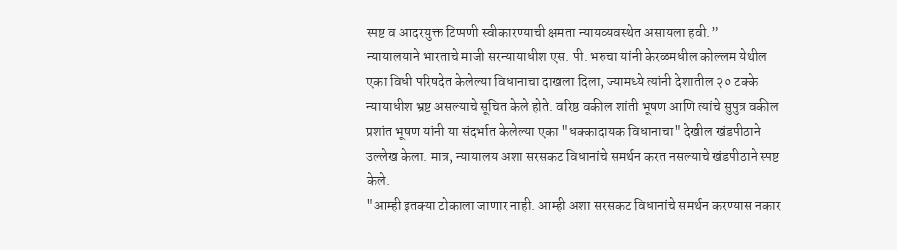स्पष्ट व आदरयुक्त टिप्पणी स्वीकारण्याची क्षमता न्यायव्यवस्थेत असायला हवी.”
न्यायालयाने भारताचे माजी सरन्यायाधीश एस. पी. भरुचा यांनी केरळमधील कोल्लम येथील एका विधी परिषदेत केलेल्या विधानाचा दाखला दिला, ज्यामध्ये त्यांनी देशातील २० टक्के न्यायाधीश भ्रष्ट असल्याचे सूचित केले होते. वरिष्ठ वकील शांती भूषण आणि त्यांचे सुपुत्र वकील प्रशांत भूषण यांनी या संदर्भात केलेल्या एका "धक्कादायक विधानाचा" देखील खंडपीठाने उल्लेख केला. मात्र, न्यायालय अशा सरसकट विधानांचे समर्थन करत नसल्याचे खंडपीठाने स्पष्ट केले.
"आम्ही इतक्या टोकाला जाणार नाही. आम्ही अशा सरसकट विधानांचे समर्थन करण्यास नकार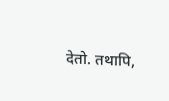देतो. तथापि,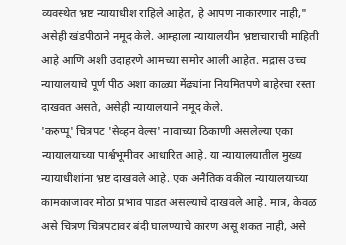व्यवस्थेत भ्रष्ट न्यायाधीश राहिले आहेत, हे आपण नाकारणार नाही," असेही खंडपीठाने नमूद केले. आम्हाला न्यायालयीन भ्रष्टाचाराची माहिती आहे आणि अशी उदाहरणे आमच्या समोर आली आहेत. मद्रास उच्च न्यायालयाचे पूर्ण पीठ अशा काळ्या मेंढ्यांना नियमितपणे बाहेरचा रस्ता दाखवत असते, असेही न्यायालयाने नमूद केले.
'करुप्पू' चित्रपट 'सेव्हन वेल्स' नावाच्या ठिकाणी असलेल्या एका न्यायालयाच्या पार्श्वभूमीवर आधारित आहे. या न्यायालयातील मुख्य न्यायाधीशांना भ्रष्ट दाखवले आहे. एक अनैतिक वकील न्यायालयाच्या कामकाजावर मोठा प्रभाव पाडत असल्याचे दाखवले आहे. मात्र, केवळ असे चित्रण चित्रपटावर बंदी घालण्याचे कारण असू शकत नाही, असे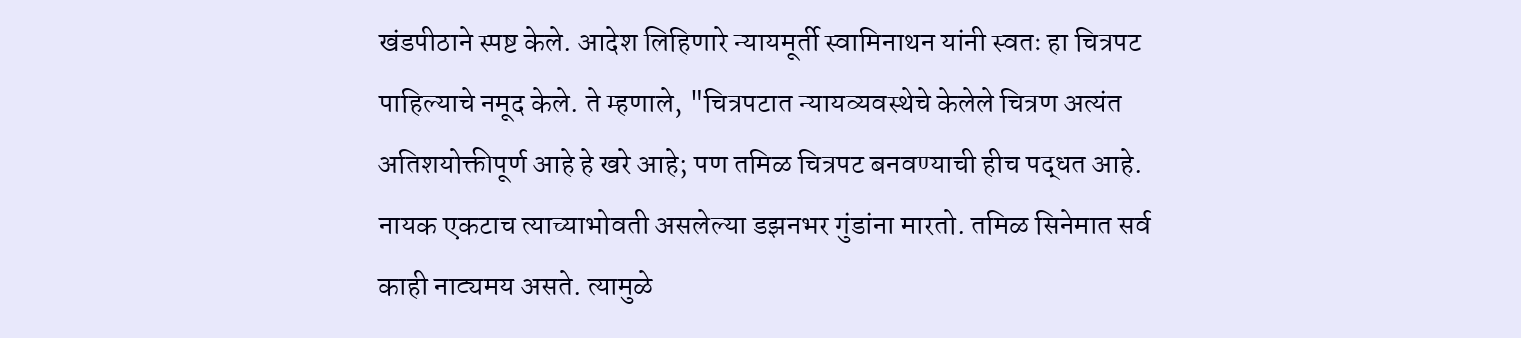खंडपीठाने स्पष्ट केले. आदेश लिहिणारे न्यायमूर्ती स्वामिनाथन यांनी स्वतः हा चित्रपट पाहिल्याचे नमूद केले. ते म्हणाले, "चित्रपटात न्यायव्यवस्थेचे केलेले चित्रण अत्यंत अतिशयोक्तीपूर्ण आहे हे खरे आहे; पण तमिळ चित्रपट बनवण्याची हीच पद्धत आहे. नायक एकटाच त्याच्याभोवती असलेल्या डझनभर गुंडांना मारतो. तमिळ सिनेमात सर्व काही नाट्यमय असते. त्यामुळे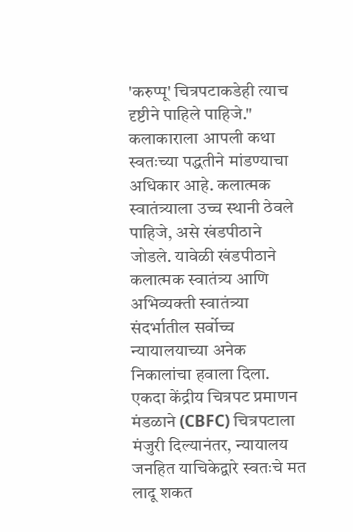'करुप्पू' चित्रपटाकडेही त्याच दृष्टीने पाहिले पाहिजे."
कलाकाराला आपली कथा स्वतःच्या पद्धतीने मांडण्याचा अधिकार आहे. कलात्मक स्वातंत्र्याला उच्च स्थानी ठेवले पाहिजे, असे खंडपीठाने जोडले. यावेळी खंडपीठाने कलात्मक स्वातंत्र्य आणि अभिव्यक्ती स्वातंत्र्या संदर्भातील सर्वोच्च न्यायालयाच्या अनेक निकालांचा हवाला दिला. एकदा केंद्रीय चित्रपट प्रमाणन मंडळाने (CBFC) चित्रपटाला मंजुरी दिल्यानंतर, न्यायालय जनहित याचिकेद्वारे स्वतःचे मत लादू शकत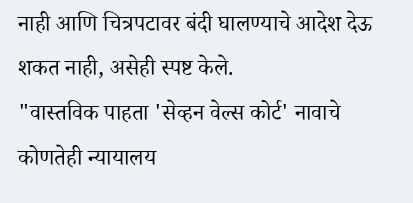नाही आणि चित्रपटावर बंदी घालण्याचे आदेश देऊ शकत नाही, असेही स्पष्ट केले.
"वास्तविक पाहता 'सेव्हन वेल्स कोर्ट' नावाचे कोणतेही न्यायालय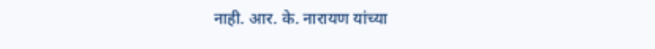नाही. आर. के. नारायण यांच्या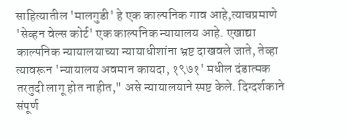साहित्यातील 'मालगुडी' हे एक काल्पनिक गाव आहे,त्याचप्रमाणे 'सेव्हन वेल्स कोर्ट' एक काल्पनिक न्यायालय आहे. एखाद्या काल्पनिक न्यायालयाच्या न्यायाधीशांना भ्रष्ट दाखवले जाते, तेव्हा त्यावरून 'न्यायालय अवमान कायदा, १९७१' मधील दंडात्मक तरतुदी लागू होत नाहीत," असे न्यायालयाने स्पष्ट केले. दिग्दर्शकाने संपूर्ण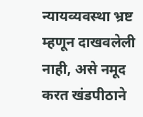न्यायव्यवस्था भ्रष्ट म्हणून दाखवलेली नाही, असे नमूद करत खंडपीठाने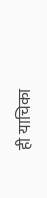ही याचिका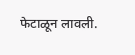फेटाळून लावली.